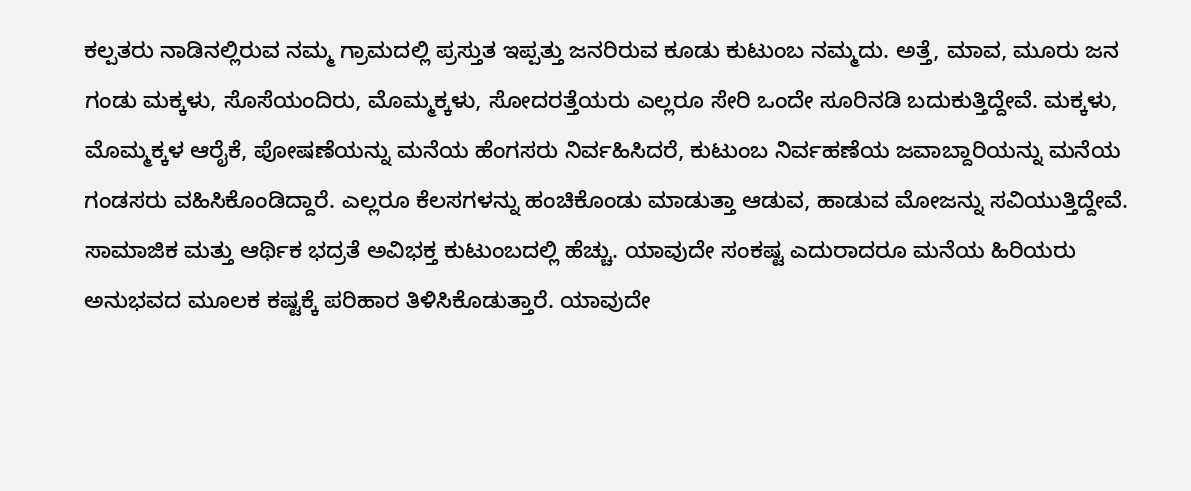ಕಲ್ಪತರು ನಾಡಿನಲ್ಲಿರುವ ನಮ್ಮ ಗ್ರಾಮದಲ್ಲಿ ಪ್ರಸ್ತುತ ಇಪ್ಪತ್ತು ಜನರಿರುವ ಕೂಡು ಕುಟುಂಬ ನಮ್ಮದು. ಅತ್ತೆ, ಮಾವ, ಮೂರು ಜನ ಗಂಡು ಮಕ್ಕಳು, ಸೊಸೆಯಂದಿರು, ಮೊಮ್ಮಕ್ಕಳು, ಸೋದರತ್ತೆಯರು ಎಲ್ಲರೂ ಸೇರಿ ಒಂದೇ ಸೂರಿನಡಿ ಬದುಕುತ್ತಿದ್ದೇವೆ. ಮಕ್ಕಳು, ಮೊಮ್ಮಕ್ಕಳ ಆರೈಕೆ, ಪೋಷಣೆಯನ್ನು ಮನೆಯ ಹೆಂಗಸರು ನಿರ್ವಹಿಸಿದರೆ, ಕುಟುಂಬ ನಿರ್ವಹಣೆಯ ಜವಾಬ್ದಾರಿಯನ್ನು ಮನೆಯ ಗಂಡಸರು ವಹಿಸಿಕೊಂಡಿದ್ದಾರೆ. ಎಲ್ಲರೂ ಕೆಲಸಗಳನ್ನು ಹಂಚಿಕೊಂಡು ಮಾಡುತ್ತಾ ಆಡುವ, ಹಾಡುವ ಮೋಜನ್ನು ಸವಿಯುತ್ತಿದ್ದೇವೆ. ಸಾಮಾಜಿಕ ಮತ್ತು ಆರ್ಥಿಕ ಭದ್ರತೆ ಅವಿಭಕ್ತ ಕುಟುಂಬದಲ್ಲಿ ಹೆಚ್ಚು. ಯಾವುದೇ ಸಂಕಷ್ಟ ಎದುರಾದರೂ ಮನೆಯ ಹಿರಿಯರು ಅನುಭವದ ಮೂಲಕ ಕಷ್ಟಕ್ಕೆ ಪರಿಹಾರ ತಿಳಿಸಿಕೊಡುತ್ತಾರೆ. ಯಾವುದೇ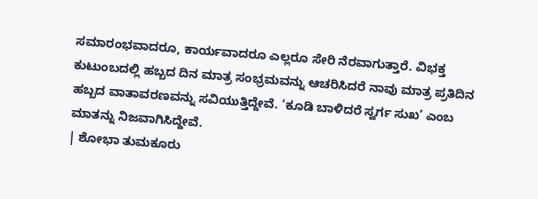ಸಮಾರಂಭವಾದರೂ, ಕಾರ್ಯವಾದರೂ ಎಲ್ಲರೂ ಸೇರಿ ನೆರವಾಗುತ್ತಾರೆ. ವಿಭಕ್ತ ಕುಟುಂಬದಲ್ಲಿ ಹಬ್ಬದ ದಿನ ಮಾತ್ರ ಸಂಭ್ರಮವನ್ನು ಆಚರಿಸಿದರೆ ನಾವು ಮಾತ್ರ ಪ್ರತಿದಿನ ಹಬ್ಬದ ವಾತಾವರಣವನ್ನು ಸವಿಯುತ್ತಿದ್ದೇವೆ. ‘ಕೂಡಿ ಬಾಳಿದರೆ ಸ್ವರ್ಗ ಸುಖ’ ಎಂಬ ಮಾತನ್ನು ನಿಜವಾಗಿಸಿದ್ದೇವೆ.
| ಶೋಭಾ ತುಮಕೂರು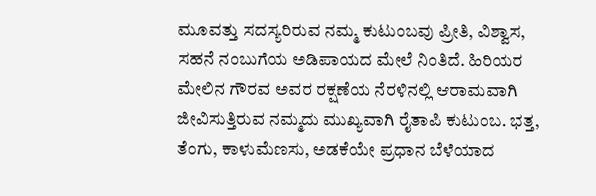ಮೂವತ್ತು ಸದಸ್ಯರಿರುವ ನಮ್ಮ ಕುಟುಂಬವು ಪ್ರೀತಿ, ವಿಶ್ವಾಸ, ಸಹನೆ ನಂಬುಗೆಯ ಅಡಿಪಾಯದ ಮೇಲೆ ನಿಂತಿದೆ. ಹಿರಿಯರ ಮೇಲಿನ ಗೌರವ ಅವರ ರಕ್ಷಣೆಯ ನೆರಳಿನಲ್ಲಿ ಆರಾಮವಾಗಿ ಜೀವಿಸುತ್ತಿರುವ ನಮ್ಮದು ಮುಖ್ಯವಾಗಿ ರೈತಾಪಿ ಕುಟುಂಬ. ಭತ್ತ, ತೆಂಗು, ಕಾಳುಮೆಣಸು, ಅಡಕೆಯೇ ಪ್ರಧಾನ ಬೆಳೆಯಾದ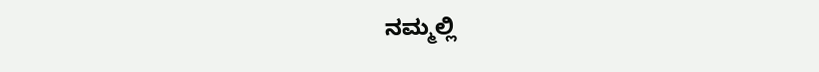ನಮ್ಮಲ್ಲಿ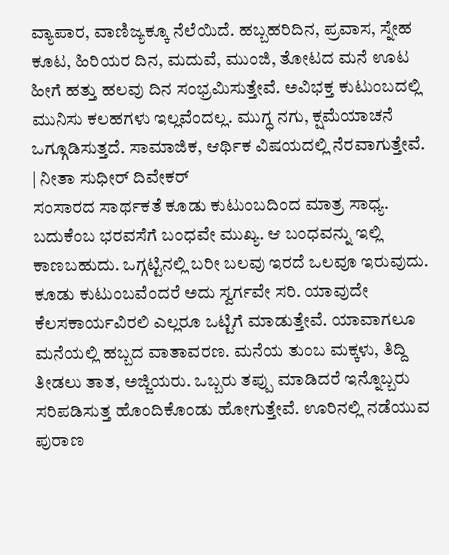ವ್ಯಾಪಾರ, ವಾಣಿಜ್ಯಕ್ಕೂ ನೆಲೆಯಿದೆ. ಹಬ್ಬಹರಿದಿನ, ಪ್ರವಾಸ, ಸ್ನೇಹ ಕೂಟ, ಹಿರಿಯರ ದಿನ, ಮದುವೆ, ಮುಂಜಿ, ತೋಟದ ಮನೆ ಊಟ ಹೀಗೆ ಹತ್ತು ಹಲವು ದಿನ ಸಂಭ್ರಮಿಸುತ್ತೇವೆ. ಅವಿಭಕ್ತ ಕುಟುಂಬದಲ್ಲಿ ಮುನಿಸು ಕಲಹಗಳು ಇಲ್ಲವೆಂದಲ್ಲ. ಮುಗ್ಧ ನಗು, ಕ್ಷಮೆಯಾಚನೆ ಒಗ್ಗೂಡಿಸುತ್ತದೆ. ಸಾಮಾಜಿಕ, ಆರ್ಥಿಕ ವಿಷಯದಲ್ಲಿ ನೆರವಾಗುತ್ತೇವೆ.
| ನೀತಾ ಸುಧೀರ್ ದಿವೇಕರ್
ಸಂಸಾರದ ಸಾರ್ಥಕತೆ ಕೂಡು ಕುಟುಂಬದಿಂದ ಮಾತ್ರ ಸಾಧ್ಯ. ಬದುಕೆಂಬ ಭರವಸೆಗೆ ಬಂಧವೇ ಮುಖ್ಯ. ಆ ಬಂಧವನ್ನು ಇಲ್ಲಿ ಕಾಣಬಹುದು. ಒಗ್ಗಟ್ಟಿನಲ್ಲಿ ಬರೀ ಬಲವು ಇರದೆ ಒಲವೂ ಇರುವುದು. ಕೂಡು ಕುಟುಂಬವೆಂದರೆ ಅದು ಸ್ವರ್ಗವೇ ಸರಿ. ಯಾವುದೇ ಕೆಲಸಕಾರ್ಯವಿರಲಿ ಎಲ್ಲರೂ ಒಟ್ಟಿಗೆ ಮಾಡುತ್ತೇವೆ. ಯಾವಾಗಲೂ ಮನೆಯಲ್ಲಿ ಹಬ್ಬದ ವಾತಾವರಣ. ಮನೆಯ ತುಂಬ ಮಕ್ಕಳು, ತಿದ್ದಿ ತೀಡಲು ತಾತ, ಅಜ್ಜಿಯರು. ಒಬ್ಬರು ತಪ್ಪು ಮಾಡಿದರೆ ಇನ್ನೊಬ್ಬರು ಸರಿಪಡಿಸುತ್ತ ಹೊಂದಿಕೊಂಡು ಹೋಗುತ್ತೇವೆ. ಊರಿನಲ್ಲಿ ನಡೆಯುವ ಪುರಾಣ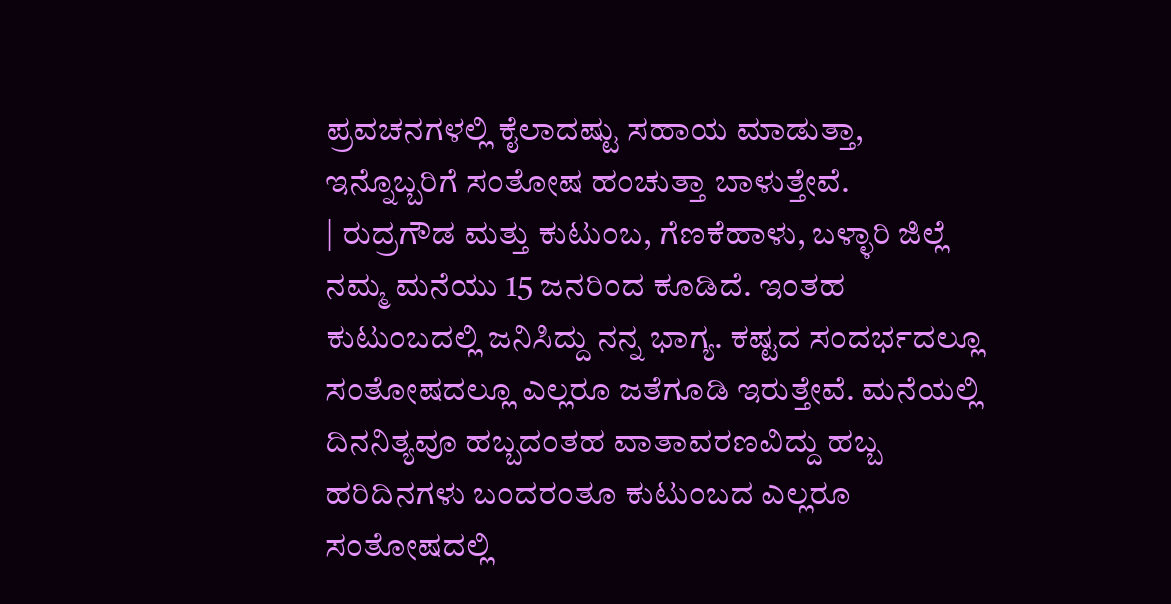ಪ್ರವಚನಗಳಲ್ಲಿ ಕೈಲಾದಷ್ಟು ಸಹಾಯ ಮಾಡುತ್ತಾ, ಇನ್ನೊಬ್ಬರಿಗೆ ಸಂತೋಷ ಹಂಚುತ್ತಾ ಬಾಳುತ್ತೇವೆ.
| ರುದ್ರಗೌಡ ಮತ್ತು ಕುಟುಂಬ, ಗೆಣಕೆಹಾಳು, ಬಳ್ಳಾರಿ ಜಿಲ್ಲೆ
ನಮ್ಮ ಮನೆಯು 15 ಜನರಿಂದ ಕೂಡಿದೆ. ಇಂತಹ ಕುಟುಂಬದಲ್ಲಿ ಜನಿಸಿದ್ದು ನನ್ನ ಭಾಗ್ಯ. ಕಷ್ಟದ ಸಂದರ್ಭದಲ್ಲೂ ಸಂತೋಷದಲ್ಲೂ ಎಲ್ಲರೂ ಜತೆಗೂಡಿ ಇರುತ್ತೇವೆ. ಮನೆಯಲ್ಲಿ ದಿನನಿತ್ಯವೂ ಹಬ್ಬದಂತಹ ವಾತಾವರಣವಿದ್ದು ಹಬ್ಬ ಹರಿದಿನಗಳು ಬಂದರಂತೂ ಕುಟುಂಬದ ಎಲ್ಲರೂ ಸಂತೋಷದಲ್ಲಿ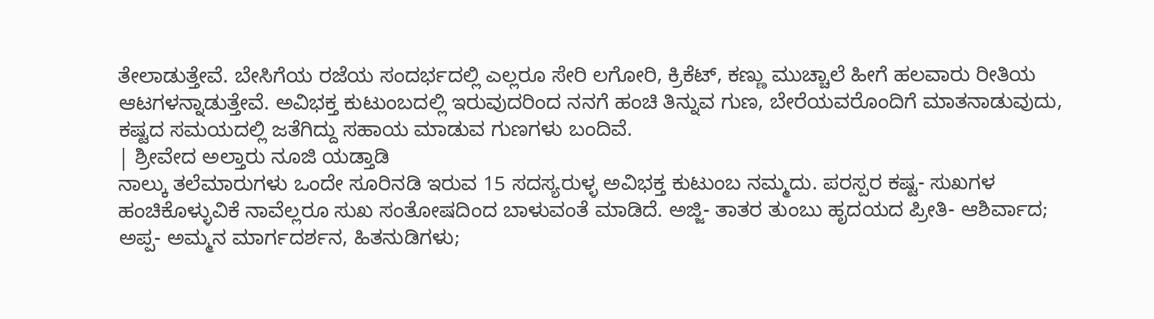ತೇಲಾಡುತ್ತೇವೆ. ಬೇಸಿಗೆಯ ರಜೆಯ ಸಂದರ್ಭದಲ್ಲಿ ಎಲ್ಲರೂ ಸೇರಿ ಲಗೋರಿ, ಕ್ರಿಕೆಟ್, ಕಣ್ಣು ಮುಚ್ಚಾಲೆ ಹೀಗೆ ಹಲವಾರು ರೀತಿಯ ಆಟಗಳನ್ನಾಡುತ್ತೇವೆ. ಅವಿಭಕ್ತ ಕುಟುಂಬದಲ್ಲಿ ಇರುವುದರಿಂದ ನನಗೆ ಹಂಚಿ ತಿನ್ನುವ ಗುಣ, ಬೇರೆಯವರೊಂದಿಗೆ ಮಾತನಾಡುವುದು, ಕಷ್ಟದ ಸಮಯದಲ್ಲಿ ಜತೆಗಿದ್ದು ಸಹಾಯ ಮಾಡುವ ಗುಣಗಳು ಬಂದಿವೆ.
| ಶ್ರೀವೇದ ಅಲ್ತಾರು ನೂಜಿ ಯಡ್ತಾಡಿ
ನಾಲ್ಕು ತಲೆಮಾರುಗಳು ಒಂದೇ ಸೂರಿನಡಿ ಇರುವ 15 ಸದಸ್ಯರುಳ್ಳ ಅವಿಭಕ್ತ ಕುಟುಂಬ ನಮ್ಮದು. ಪರಸ್ಪರ ಕಷ್ಟ- ಸುಖಗಳ ಹಂಚಿಕೊಳ್ಳುವಿಕೆ ನಾವೆಲ್ಲರೂ ಸುಖ ಸಂತೋಷದಿಂದ ಬಾಳುವಂತೆ ಮಾಡಿದೆ. ಅಜ್ಜಿ- ತಾತರ ತುಂಬು ಹೃದಯದ ಪ್ರೀತಿ- ಆಶಿರ್ವಾದ; ಅಪ್ಪ- ಅಮ್ಮನ ಮಾರ್ಗದರ್ಶನ, ಹಿತನುಡಿಗಳು;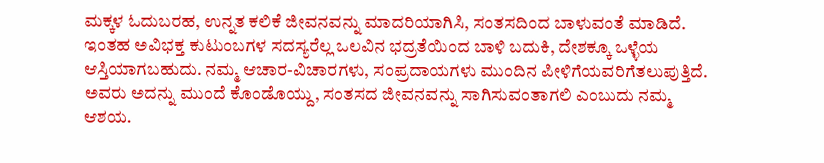ಮಕ್ಕಳ ಓದುಬರಹ, ಉನ್ನತ ಕಲಿಕೆ ಜೀವನವನ್ನು ಮಾದರಿಯಾಗಿಸಿ, ಸಂತಸದಿಂದ ಬಾಳುವಂತೆ ಮಾಡಿದೆ. ಇಂತಹ ಅವಿಭಕ್ತ ಕುಟುಂಬಗಳ ಸದಸ್ಯರೆಲ್ಲ ಒಲವಿನ ಭದ್ರತೆಯಿಂದ ಬಾಳಿ ಬದುಕಿ, ದೇಶಕ್ಕೂ ಒಳ್ಳೆಯ ಆಸ್ತಿಯಾಗಬಹುದು. ನಮ್ಮ ಆಚಾರ-ವಿಚಾರಗಳು, ಸಂಪ್ರದಾಯಗಳು ಮುಂದಿನ ಪೀಳಿಗೆಯವರಿಗೆತಲುಪುತ್ತಿದೆ. ಅವರು ಅದನ್ನು ಮುಂದೆ ಕೊಂಡೊಯ್ದು, ಸಂತಸದ ಜೀವನವನ್ನು ಸಾಗಿಸುವಂತಾಗಲಿ ಎಂಬುದು ನಮ್ಮ ಆಶಯ.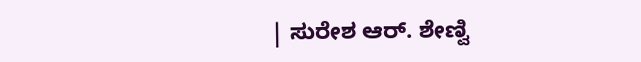| ಸುರೇಶ ಆರ್. ಶೇಣ್ವಿ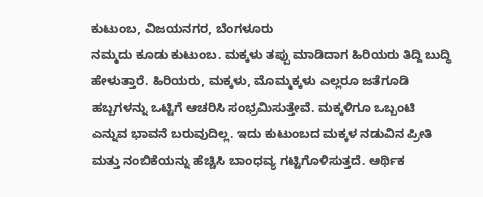ಕುಟುಂಬ, ವಿಜಯನಗರ, ಬೆಂಗಳೂರು
ನಮ್ಮದು ಕೂಡು ಕುಟುಂಬ. ಮಕ್ಕಳು ತಪ್ಪು ಮಾಡಿದಾಗ ಹಿರಿಯರು ತಿದ್ದಿ ಬುದ್ಧಿ ಹೇಳುತ್ತಾರೆ. ಹಿರಿಯರು, ಮಕ್ಕಳು, ಮೊಮ್ಮಕ್ಕಳು ಎಲ್ಲರೂ ಜತೆಗೂಡಿ ಹಬ್ಬಗಳನ್ನು ಒಟ್ಟಿಗೆ ಆಚರಿಸಿ ಸಂಭ್ರಮಿಸುತ್ತೇವೆ. ಮಕ್ಕಳಿಗೂ ಒಬ್ಬಂಟಿ ಎನ್ನುವ ಭಾವನೆ ಬರುವುದಿಲ್ಲ. ಇದು ಕುಟುಂಬದ ಮಕ್ಕಳ ನಡುವಿನ ಪ್ರೀತಿ ಮತ್ತು ನಂಬಿಕೆಯನ್ನು ಹೆಚ್ಚಿಸಿ ಬಾಂಧವ್ಯ ಗಟ್ಟಿಗೊಳಿಸುತ್ತದೆ. ಆರ್ಥಿಕ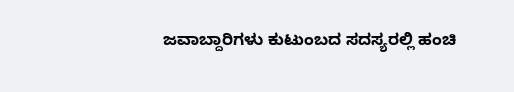ಜವಾಬ್ದಾರಿಗಳು ಕುಟುಂಬದ ಸದಸ್ಯರಲ್ಲಿ ಹಂಚಿ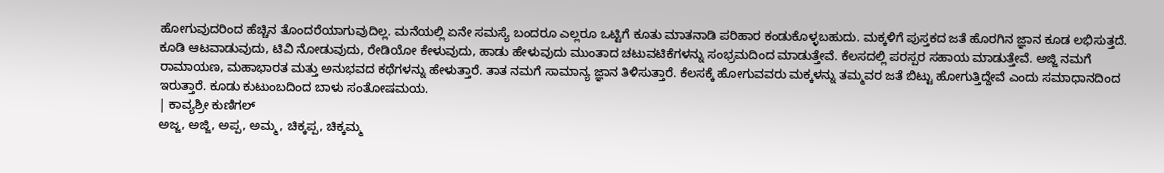ಹೋಗುವುದರಿಂದ ಹೆಚ್ಚಿನ ತೊಂದರೆಯಾಗುವುದಿಲ್ಲ. ಮನೆಯಲ್ಲಿ ಏನೇ ಸಮಸ್ಯೆ ಬಂದರೂ ಎಲ್ಲರೂ ಒಟ್ಟಿಗೆ ಕೂತು ಮಾತನಾಡಿ ಪರಿಹಾರ ಕಂಡುಕೊಳ್ಳಬಹುದು. ಮಕ್ಕಳಿಗೆ ಪುಸ್ತಕದ ಜತೆ ಹೊರಗಿನ ಜ್ಞಾನ ಕೂಡ ಲಭಿಸುತ್ತದೆ. ಕೂಡಿ ಆಟವಾಡುವುದು, ಟಿವಿ ನೋಡುವುದು, ರೇಡಿಯೋ ಕೇಳುವುದು, ಹಾಡು ಹೇಳುವುದು ಮುಂತಾದ ಚಟುವಟಿಕೆಗಳನ್ನು ಸಂಭ್ರಮದಿಂದ ಮಾಡುತ್ತೇವೆ. ಕೆಲಸದಲ್ಲಿ ಪರಸ್ಪರ ಸಹಾಯ ಮಾಡುತ್ತೇವೆ. ಅಜ್ಜಿ ನಮಗೆ ರಾಮಾಯಣ, ಮಹಾಭಾರತ ಮತ್ತು ಅನುಭವದ ಕಥೆಗಳನ್ನು ಹೇಳುತ್ತಾರೆ. ತಾತ ನಮಗೆ ಸಾಮಾನ್ಯ ಜ್ಞಾನ ತಿಳಿಸುತ್ತಾರೆ. ಕೆಲಸಕ್ಕೆ ಹೋಗುವವರು ಮಕ್ಕಳನ್ನು ತಮ್ಮವರ ಜತೆ ಬಿಟ್ಟು ಹೋಗುತ್ತಿದ್ದೇವೆ ಎಂದು ಸಮಾಧಾನದಿಂದ ಇರುತ್ತಾರೆ. ಕೂಡು ಕುಟುಂಬದಿಂದ ಬಾಳು ಸಂತೋಷಮಯ.
| ಕಾವ್ಯಶ್ರೀ ಕುಣಿಗಲ್
ಅಜ್ಜ, ಅಜ್ಜಿ, ಅಪ್ಪ, ಅಮ್ಮ, ಚಿಕ್ಕಪ್ಪ, ಚಿಕ್ಕಮ್ಮ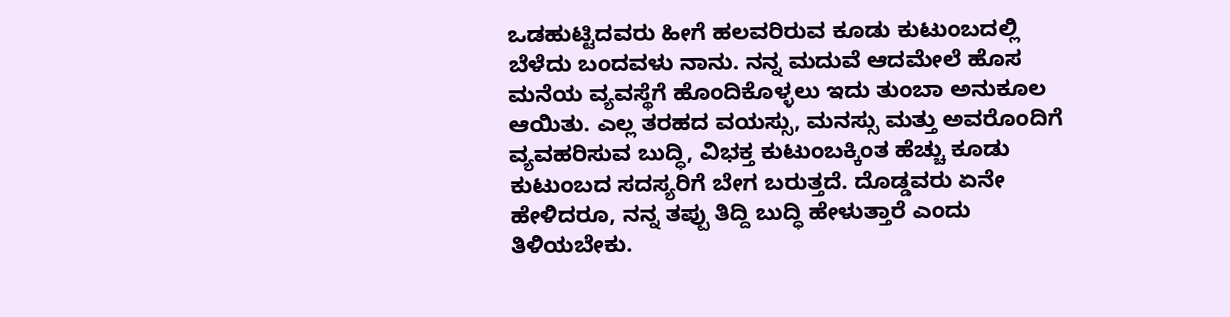ಒಡಹುಟ್ಟಿದವರು ಹೀಗೆ ಹಲವರಿರುವ ಕೂಡು ಕುಟುಂಬದಲ್ಲಿ ಬೆಳೆದು ಬಂದವಳು ನಾನು. ನನ್ನ ಮದುವೆ ಆದಮೇಲೆ ಹೊಸ ಮನೆಯ ವ್ಯವಸ್ಥೆಗೆ ಹೊಂದಿಕೊಳ್ಳಲು ಇದು ತುಂಬಾ ಅನುಕೂಲ ಆಯಿತು. ಎಲ್ಲ ತರಹದ ವಯಸ್ಸು, ಮನಸ್ಸು ಮತ್ತು ಅವರೊಂದಿಗೆ ವ್ಯವಹರಿಸುವ ಬುದ್ಧಿ, ವಿಭಕ್ತ ಕುಟುಂಬಕ್ಕಿಂತ ಹೆಚ್ಚು ಕೂಡು ಕುಟುಂಬದ ಸದಸ್ಯರಿಗೆ ಬೇಗ ಬರುತ್ತದೆ. ದೊಡ್ಡವರು ಏನೇ ಹೇಳಿದರೂ, ನನ್ನ ತಪ್ಪು ತಿದ್ದಿ ಬುದ್ಧಿ ಹೇಳುತ್ತಾರೆ ಎಂದು ತಿಳಿಯಬೇಕು.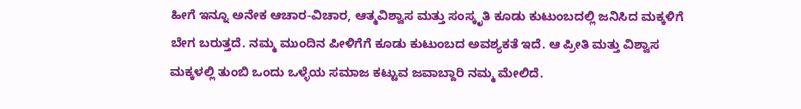ಹೀಗೆ ಇನ್ನೂ ಅನೇಕ ಆಚಾರ-ವಿಚಾರ, ಆತ್ಮವಿಶ್ವಾಸ ಮತ್ತು ಸಂಸ್ಕೃತಿ ಕೂಡು ಕುಟುಂಬದಲ್ಲಿ ಜನಿಸಿದ ಮಕ್ಕಳಿಗೆ ಬೇಗ ಬರುತ್ತದೆ. ನಮ್ಮ ಮುಂದಿನ ಪೀಳಿಗೆಗೆ ಕೂಡು ಕುಟುಂಬದ ಅವಶ್ಯಕತೆ ಇದೆ. ಆ ಪ್ರೀತಿ ಮತ್ತು ವಿಶ್ವಾಸ ಮಕ್ಕಳಲ್ಲಿ ತುಂಬಿ ಒಂದು ಒಳ್ಳೆಯ ಸಮಾಜ ಕಟ್ಟುವ ಜವಾಬ್ದಾರಿ ನಮ್ಮ ಮೇಲಿದೆ.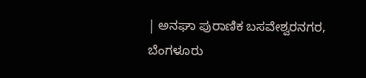| ಅನಘಾ ಪುರಾಣಿಕ ಬಸವೇಶ್ವರನಗರ, ಬೆಂಗಳೂರು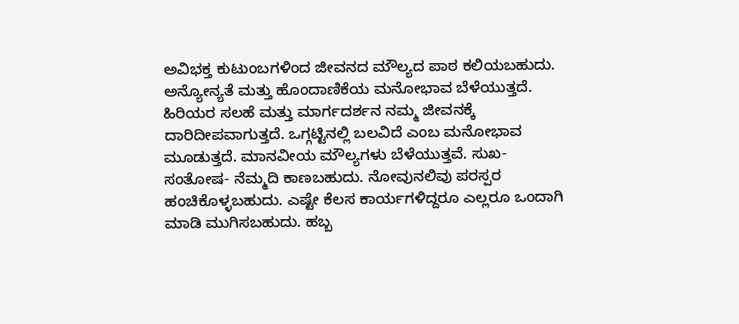ಅವಿಭಕ್ತ ಕುಟುಂಬಗಳಿಂದ ಜೀವನದ ಮೌಲ್ಯದ ಪಾಠ ಕಲಿಯಬಹುದು. ಅನ್ಯೋನ್ಯತೆ ಮತ್ತು ಹೊಂದಾಣಿಕೆಯ ಮನೋಭಾವ ಬೆಳೆಯುತ್ತದೆ. ಹಿರಿಯರ ಸಲಹೆ ಮತ್ತು ಮಾರ್ಗದರ್ಶನ ನಮ್ಮ ಜೀವನಕ್ಕೆ ದಾರಿದೀಪವಾಗುತ್ತದೆ. ಒಗ್ಗಟ್ಟಿನಲ್ಲಿ ಬಲವಿದೆ ಎಂಬ ಮನೋಭಾವ ಮೂಡುತ್ತದೆ. ಮಾನವೀಯ ಮೌಲ್ಯಗಳು ಬೆಳೆಯುತ್ತವೆ. ಸುಖ- ಸಂತೋಷ- ನೆಮ್ಮದಿ ಕಾಣಬಹುದು. ನೋವುನಲಿವು ಪರಸ್ಪರ ಹಂಚಿಕೊಳ್ಳಬಹುದು. ಎಷ್ಟೇ ಕೆಲಸ ಕಾರ್ಯಗಳಿದ್ದರೂ ಎಲ್ಲರೂ ಒಂದಾಗಿ ಮಾಡಿ ಮುಗಿಸಬಹುದು. ಹಬ್ಬ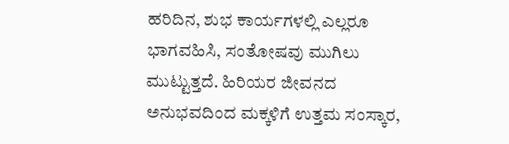ಹರಿದಿನ, ಶುಭ ಕಾರ್ಯಗಳಲ್ಲಿ ಎಲ್ಲರೂ ಭಾಗವಹಿಸಿ, ಸಂತೋಷವು ಮುಗಿಲು ಮುಟ್ಟುತ್ತದೆ. ಹಿರಿಯರ ಜೀವನದ ಅನುಭವದಿಂದ ಮಕ್ಕಳಿಗೆ ಉತ್ತಮ ಸಂಸ್ಕಾರ,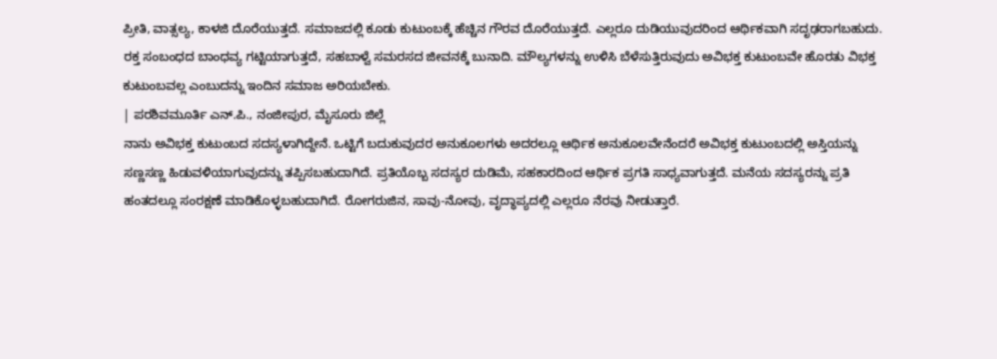ಪ್ರೀತಿ, ವಾತ್ಸಲ್ಯ, ಕಾಳಜಿ ದೊರೆಯುತ್ತದೆ. ಸಮಾಜದಲ್ಲಿ ಕೂಡು ಕುಟುಂಬಕ್ಕೆ ಹೆಚ್ಚಿನ ಗೌರವ ದೊರೆಯುತ್ತದೆ. ಎಲ್ಲರೂ ದುಡಿಯುವುದರಿಂದ ಆರ್ಥಿಕವಾಗಿ ಸದೃಢರಾಗಬಹುದು. ರಕ್ತ ಸಂಬಂಧದ ಬಾಂಧವ್ಯ ಗಟ್ಟಿಯಾಗುತ್ತದೆ, ಸಹಬಾಳ್ವೆ ಸಮರಸದ ಜೀವನಕ್ಕೆ ಬುನಾದಿ. ಮೌಲ್ಯಗಳನ್ನು ಉಳಿಸಿ ಬೆಳೆಸುತ್ತಿರುವುದು ಅವಿಭಕ್ತ ಕುಟುಂಬವೇ ಹೊರತು ವಿಭಕ್ತ ಕುಟುಂಬವಲ್ಲ ಎಂಬುದನ್ನು ಇಂದಿನ ಸಮಾಜ ಅರಿಯಬೇಕು.
| ಪರಶಿವಮೂರ್ತಿ ಎನ್.ಪಿ., ನಂಜೀಪುರ, ಮೈಸೂರು ಜಿಲ್ಲೆ
ನಾನು ಅವಿಭಕ್ತ ಕುಟುಂಬದ ಸದಸ್ಯಳಾಗಿದ್ದೇನೆ. ಒಟ್ಟಿಗೆ ಬದುಕುವುದರ ಅನುಕೂಲಗಳು ಅದರಲ್ಲೂ ಆರ್ಥಿಕ ಅನುಕೂಲವೇನೆಂದರೆ ಅವಿಭಕ್ತ ಕುಟುಂಬದಲ್ಲಿ ಅಸ್ತಿಯನ್ನು ಸಣ್ಣಸಣ್ಣ ಹಿಡುವಳಿಯಾಗುವುದನ್ನು ತಪ್ಪಿಸಬಹುದಾಗಿದೆ. ಪ್ರತಿಯೊಬ್ಬ ಸದಸ್ಯರ ದುಡಿಮೆ, ಸಹಕಾರದಿಂದ ಆರ್ಥಿಕ ಪ್ರಗತಿ ಸಾಧ್ಯವಾಗುತ್ತದೆ. ಮನೆಯ ಸದಸ್ಯರನ್ನು ಪ್ರತಿ ಹಂತದಲ್ಲೂ ಸಂರಕ್ಷಣೆ ಮಾಡಿಕೊಳ್ಳಬಹುದಾಗಿದೆ. ರೋಗರುಜಿನ, ಸಾವು-ನೋವು, ವೃದ್ಧಾಪ್ಯದಲ್ಲಿ ಎಲ್ಲರೂ ನೆರವು ನೀಡುತ್ತಾರೆ.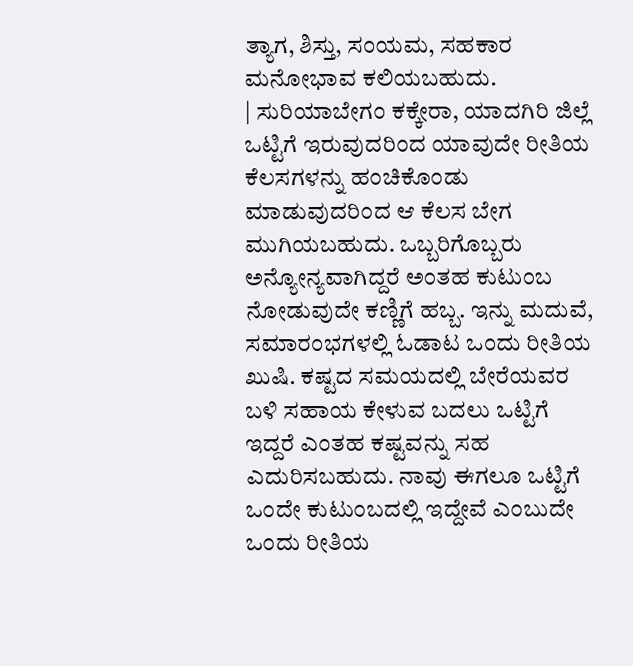ತ್ಯಾಗ, ಶಿಸ್ತು, ಸಂಯಮ, ಸಹಕಾರ ಮನೋಭಾವ ಕಲಿಯಬಹುದು.
| ಸುರಿಯಾಬೇಗಂ ಕಕ್ಕೇರಾ, ಯಾದಗಿರಿ ಜಿಲ್ಲೆ
ಒಟ್ಟಿಗೆ ಇರುವುದರಿಂದ ಯಾವುದೇ ರೀತಿಯ ಕೆಲಸಗಳನ್ನು ಹಂಚಿಕೊಂಡು ಮಾಡುವುದರಿಂದ ಆ ಕೆಲಸ ಬೇಗ ಮುಗಿಯಬಹುದು. ಒಬ್ಬರಿಗೊಬ್ಬರು ಅನ್ಯೋನ್ಯವಾಗಿದ್ದರೆ ಅಂತಹ ಕುಟುಂಬ ನೋಡುವುದೇ ಕಣ್ಣಿಗೆ ಹಬ್ಬ. ಇನ್ನು ಮದುವೆ, ಸಮಾರಂಭಗಳಲ್ಲಿ ಓಡಾಟ ಒಂದು ರೀತಿಯ ಖುಷಿ. ಕಷ್ಟದ ಸಮಯದಲ್ಲಿ ಬೇರೆಯವರ ಬಳಿ ಸಹಾಯ ಕೇಳುವ ಬದಲು ಒಟ್ಟಿಗೆ ಇದ್ದರೆ ಎಂತಹ ಕಷ್ಟವನ್ನು ಸಹ ಎದುರಿಸಬಹುದು. ನಾವು ಈಗಲೂ ಒಟ್ಟಿಗೆ ಒಂದೇ ಕುಟುಂಬದಲ್ಲಿ ಇದ್ದೇವೆ ಎಂಬುದೇ ಒಂದು ರೀತಿಯ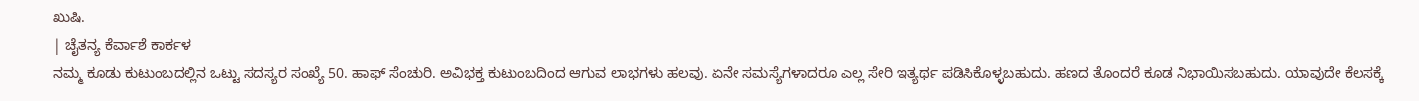ಖುಷಿ.
| ಚೈತನ್ಯ ಕೆರ್ವಾಶೆ ಕಾರ್ಕಳ
ನಮ್ಮ ಕೂಡು ಕುಟುಂಬದಲ್ಲಿನ ಒಟ್ಟು ಸದಸ್ಯರ ಸಂಖ್ಯೆ 50. ಹಾಫ್ ಸೆಂಚುರಿ. ಅವಿಭಕ್ತ ಕುಟುಂಬದಿಂದ ಆಗುವ ಲಾಭಗಳು ಹಲವು. ಏನೇ ಸಮಸ್ಯೆಗಳಾದರೂ ಎಲ್ಲ ಸೇರಿ ಇತ್ಯರ್ಥ ಪಡಿಸಿಕೊಳ್ಳಬಹುದು. ಹಣದ ತೊಂದರೆ ಕೂಡ ನಿಭಾಯಿಸಬಹುದು. ಯಾವುದೇ ಕೆಲಸಕ್ಕೆ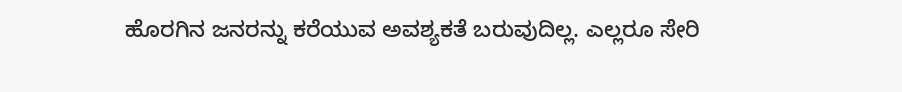ಹೊರಗಿನ ಜನರನ್ನು ಕರೆಯುವ ಅವಶ್ಯಕತೆ ಬರುವುದಿಲ್ಲ. ಎಲ್ಲರೂ ಸೇರಿ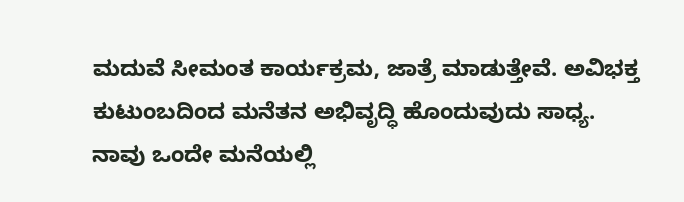ಮದುವೆ ಸೀಮಂತ ಕಾರ್ಯಕ್ರಮ, ಜಾತ್ರೆ ಮಾಡುತ್ತೇವೆ. ಅವಿಭಕ್ತ ಕುಟುಂಬದಿಂದ ಮನೆತನ ಅಭಿವೃದ್ಧಿ ಹೊಂದುವುದು ಸಾಧ್ಯ. ನಾವು ಒಂದೇ ಮನೆಯಲ್ಲಿ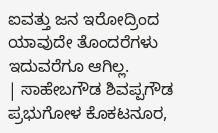ಐವತ್ತು ಜನ ಇರೋದ್ರಿಂದ ಯಾವುದೇ ತೊಂದರೆಗಳು ಇದುವರೆಗೂ ಆಗಿಲ್ಲ.
| ಸಾಹೇಬಗೌಡ ಶಿವಪ್ಪಗೌಡ ಪ್ರಭುಗೋಳ ಕೊಕಟನೂರ,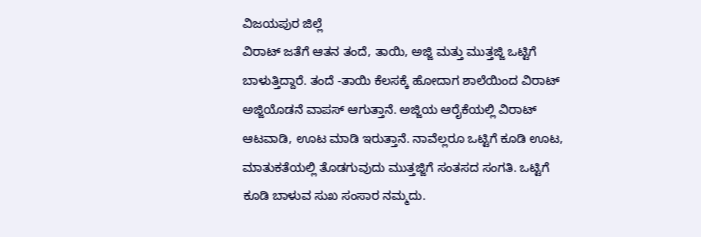ವಿಜಯಪುರ ಜಿಲ್ಲೆ
ವಿರಾಟ್ ಜತೆಗೆ ಆತನ ತಂದೆ, ತಾಯಿ, ಅಜ್ಜಿ ಮತ್ತು ಮುತ್ತಜ್ಜಿ ಒಟ್ಟಿಗೆ ಬಾಳುತ್ತಿದ್ದಾರೆ. ತಂದೆ -ತಾಯಿ ಕೆಲಸಕ್ಕೆ ಹೋದಾಗ ಶಾಲೆಯಿಂದ ವಿರಾಟ್ ಅಜ್ಜಿಯೊಡನೆ ವಾಪಸ್ ಆಗುತ್ತಾನೆ. ಅಜ್ಜಿಯ ಆರೈಕೆಯಲ್ಲಿ ವಿರಾಟ್ ಆಟವಾಡಿ, ಊಟ ಮಾಡಿ ಇರುತ್ತಾನೆ. ನಾವೆಲ್ಲರೂ ಒಟ್ಟಿಗೆ ಕೂಡಿ ಊಟ, ಮಾತುಕತೆಯಲ್ಲಿ ತೊಡಗುವುದು ಮುತ್ತಜ್ಜಿಗೆ ಸಂತಸದ ಸಂಗತಿ. ಒಟ್ಟಿಗೆ ಕೂಡಿ ಬಾಳುವ ಸುಖ ಸಂಸಾರ ನಮ್ಮದು.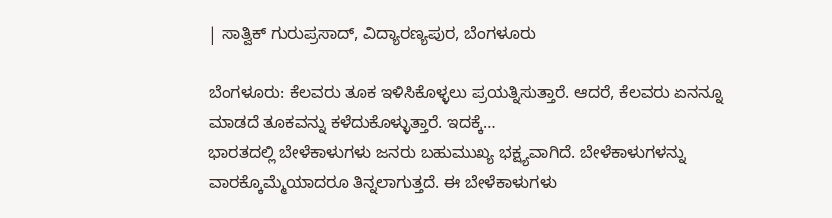| ಸಾತ್ವಿಕ್ ಗುರುಪ್ರಸಾದ್, ವಿದ್ಯಾರಣ್ಯಪುರ, ಬೆಂಗಳೂರು

ಬೆಂಗಳೂರು: ಕೆಲವರು ತೂಕ ಇಳಿಸಿಕೊಳ್ಳಲು ಪ್ರಯತ್ನಿಸುತ್ತಾರೆ. ಆದರೆ, ಕೆಲವರು ಏನನ್ನೂ ಮಾಡದೆ ತೂಕವನ್ನು ಕಳೆದುಕೊಳ್ಳುತ್ತಾರೆ. ಇದಕ್ಕೆ…
ಭಾರತದಲ್ಲಿ ಬೇಳೆಕಾಳುಗಳು ಜನರು ಬಹುಮುಖ್ಯ ಭಕ್ಷ್ಯವಾಗಿದೆ. ಬೇಳೆಕಾಳುಗಳನ್ನು ವಾರಕ್ಕೊಮ್ಮೆಯಾದರೂ ತಿನ್ನಲಾಗುತ್ತದೆ. ಈ ಬೇಳೆಕಾಳುಗಳು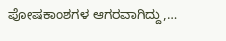ಪೋಷಕಾಂಶಗಳ ಆಗರವಾಗಿದ್ದು,…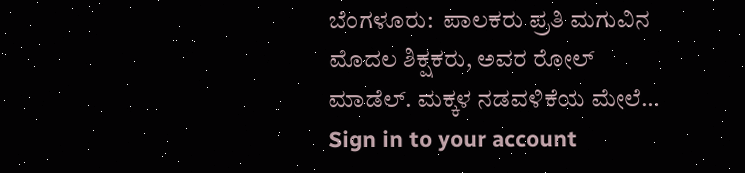ಬೆಂಗಳೂರು:  ಪಾಲಕರು ಪ್ರತಿ ಮಗುವಿನ ಮೊದಲ ಶಿಕ್ಷಕರು, ಅವರ ರೋಲ್ ಮಾಡೆಲ್. ಮಕ್ಕಳ ನಡವಳಿಕೆಯ ಮೇಲೆ…
Sign in to your account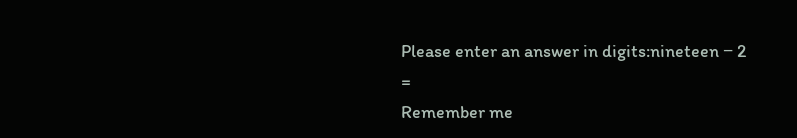Please enter an answer in digits:nineteen − 2 =
Remember me